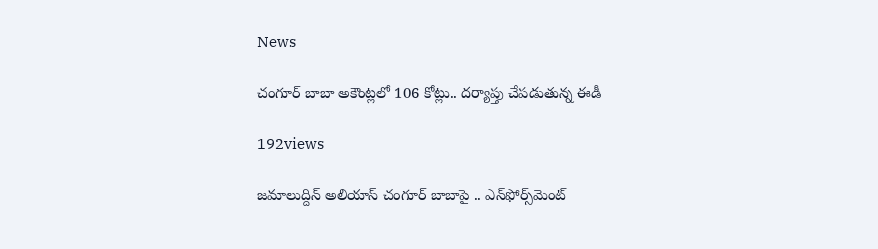News

చంగూర్ బాబా అకౌంట్ల‌లో 106 కోట్లు.. ద‌ర్యాప్తు చేప‌డుతున్న ఈడీ

192views

జ‌మాలుద్దిన్ అలియాస్ చంగూర్ బాబాపై .. ఎన్‌ఫోర్స్‌మెంట్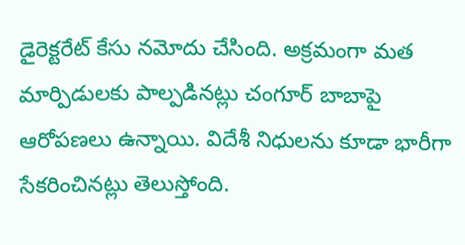డైరెక్ట‌రేట్ కేసు న‌మోదు చేసింది. అక్ర‌మంగా మ‌త మార్పిడుల‌కు పాల్ప‌డిన‌ట్లు చంగూర్ బాబాపై ఆరోప‌ణ‌లు ఉన్నాయి. విదేశీ నిధులను కూడా భారీగా సేక‌రించిన‌ట్లు తెలుస్తోంది.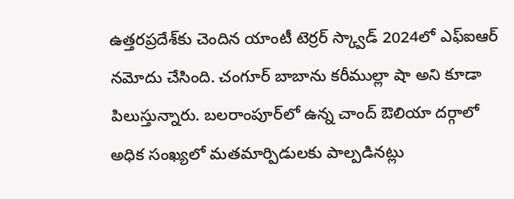ఉత్త‌ర‌ప్ర‌దేశ్‌కు చెందిన యాంటీ టెర్ర‌ర్ స్క్వాడ్ 2024లో ఎఫ్ఐఆర్ న‌మోదు చేసింది. చంగూర్ బాబాను క‌రీముల్లా షా అని కూడా పిలుస్తున్నారు. బ‌ల‌రాంపూర్‌లో ఉన్న చాంద్ ఔలియా ద‌ర్గాలో అధిక సంఖ్య‌లో మత‌మార్పిడుల‌కు పాల్ప‌డిన‌ట్లు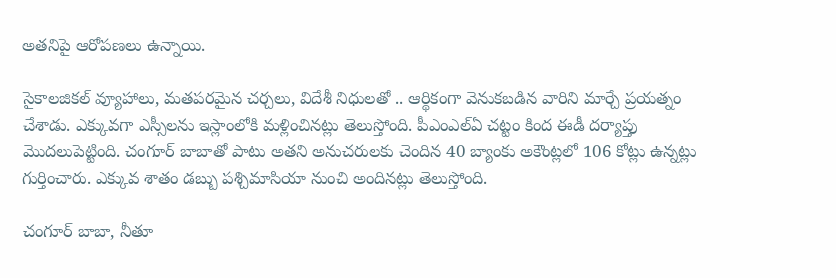అత‌నిపై ఆరోప‌ణ‌లు ఉన్నాయి.

సైకాల‌జిక‌ల్ వ్యూహాలు, మ‌త‌ప‌ర‌మైన చ‌ర్చ‌లు, విదేశీ నిధుల‌తో .. ఆర్థికంగా వెనుక‌బ‌డిన వారిని మార్చే ప్ర‌య‌త్నం చేశాడు. ఎక్కువ‌గా ఎస్సీల‌ను ఇస్లాంలోకి మ‌ళ్లించిన‌ట్లు తెలుస్తోంది. పీఎంఎల్ఏ చ‌ట్టం కింద ఈడీ ద‌ర్యాప్తు మొద‌లుపెట్టింది. చంగూర్ బాబాతో పాటు అత‌ని అనుచ‌రుల‌కు చెందిన 40 బ్యాంకు అకౌంట్ల‌లో 106 కోట్లు ఉన్న‌ట్లు గుర్తించారు. ఎక్కువ శాతం డ‌బ్బు ప‌శ్చిమాసియా నుంచి అందిన‌ట్లు తెలుస్తోంది.

చంగూర్ బాబా, నీతూ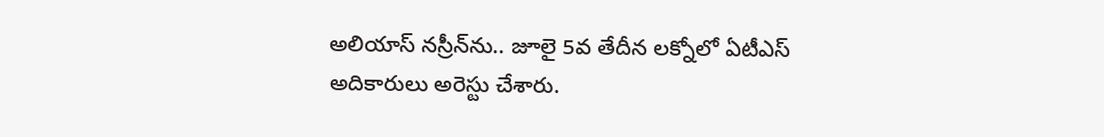అలియాస్ న‌స్రీన్‌ను.. జూలై 5వ తేదీన ల‌క్నోలో ఏటీఎస్ అదికారులు అరెస్టు చేశారు.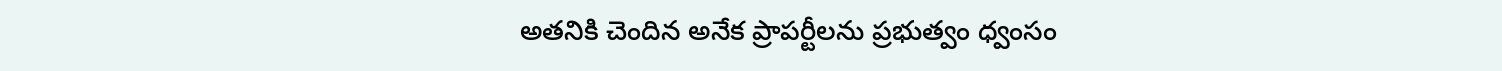అత‌నికి చెందిన అనేక ప్రాప‌ర్టీలను ప్ర‌భుత్వం ధ్వంసం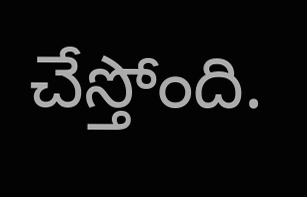చేస్తోంది.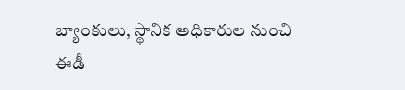బ్యాంకులు, స్థానిక అధికారుల నుంచి ఈడీ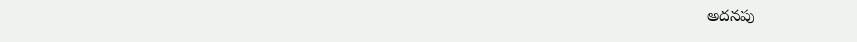అద‌న‌పు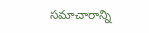స‌మాచారాన్ని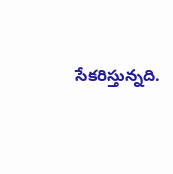సేక‌రిస్తున్న‌ది.